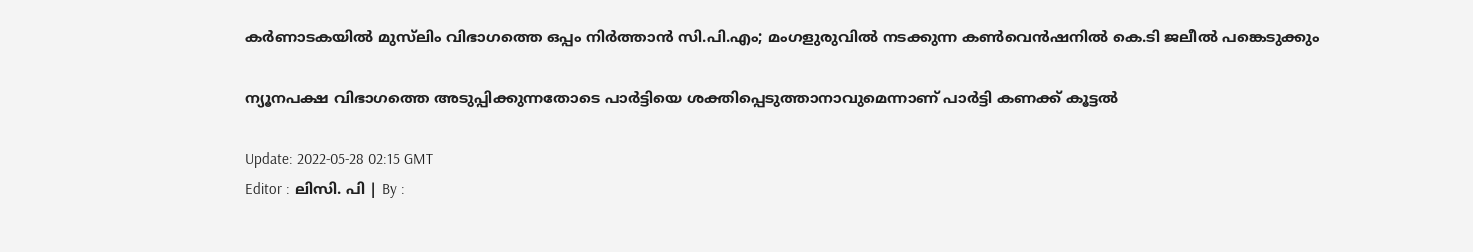കർണാടകയിൽ മുസ്‍ലിം വിഭാഗത്തെ ഒപ്പം നിർത്താൻ സി.പി.എം; മംഗളുരുവിൽ നടക്കുന്ന കൺവെൻഷനില്‍ കെ.ടി ജലീൽ പങ്കെടുക്കും

ന്യൂനപക്ഷ വിഭാഗത്തെ അടുപ്പിക്കുന്നതോടെ പാർട്ടിയെ ശക്തിപ്പെടുത്താനാവുമെന്നാണ് പാര്‍ട്ടി കണക്ക് കൂട്ടൽ

Update: 2022-05-28 02:15 GMT
Editor : ലിസി. പി | By :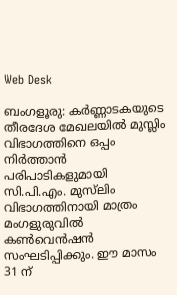Web Desk

ബംഗളൂരു: കർണ്ണാടകയുടെ തീരദേശ മേഖലയിൽ മുസ്ലിം വിഭാഗത്തിനെ ഒപ്പം നിർത്താൻ പരിപാടികളുമായി സി.പി.എം. മുസ്‍ലിം  വിഭാഗത്തിനായി മാത്രം മംഗളുരുവിൽ കൺവെൻഷൻ സംഘടിപ്പിക്കും. ഈ മാസം 31 ന്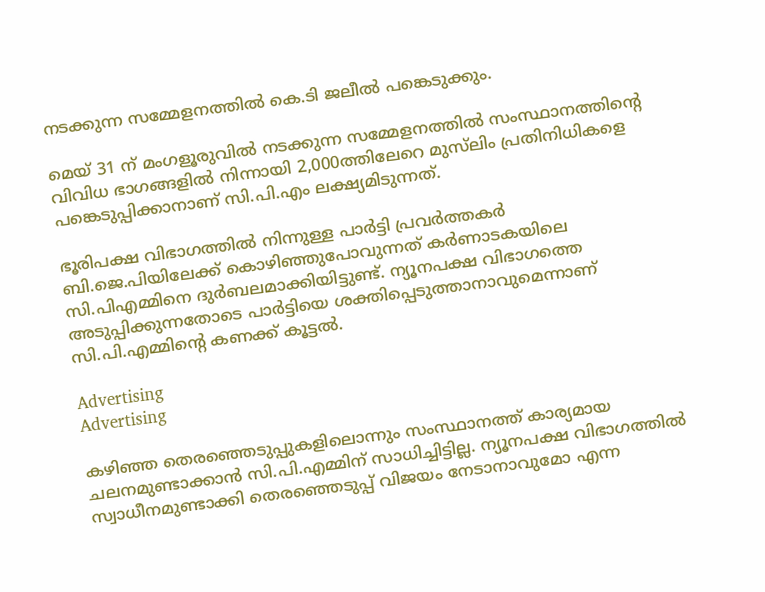നടക്കുന്ന സമ്മേളനത്തിൽ കെ.ടി ജലീൽ പങ്കെടുക്കും.

മെയ് 31 ന് മംഗളൂരുവിൽ നടക്കുന്ന സമ്മേളനത്തിൽ സംസ്ഥാനത്തിന്റെ വിവിധ ഭാഗങ്ങളിൽ നിന്നായി 2,000ത്തിലേറെ മുസ്‍ലിം പ്രതിനിധികളെ പങ്കെടുപ്പിക്കാനാണ് സി.പി.എം ലക്ഷ്യമിടുന്നത്.

ഭൂരിപക്ഷ വിഭാഗത്തിൽ നിന്നുള്ള പാർട്ടി പ്രവർത്തകർ ബി.ജെ.പിയിലേക്ക് കൊഴിഞ്ഞുപോവുന്നത് കർണാടകയിലെ സി.പിഎമ്മിനെ ദുർബലമാക്കിയിട്ടുണ്ട്. ന്യൂനപക്ഷ വിഭാഗത്തെ അടുപ്പിക്കുന്നതോടെ പാർട്ടിയെ ശക്തിപ്പെടുത്താനാവുമെന്നാണ് സി.പി.എമ്മിന്റെ കണക്ക് കൂട്ടൽ.

Advertising
Advertising

കഴിഞ്ഞ തെരഞ്ഞെടുപ്പുകളിലൊന്നും സംസ്ഥാനത്ത് കാര്യമായ ചലനമുണ്ടാക്കാൻ സി.പി.എമ്മിന് സാധിച്ചിട്ടില്ല. ന്യൂനപക്ഷ വിഭാഗത്തിൽ സ്വാധീനമുണ്ടാക്കി തെരഞ്ഞെടുപ്പ് വിജയം നേടാനാവുമോ എന്ന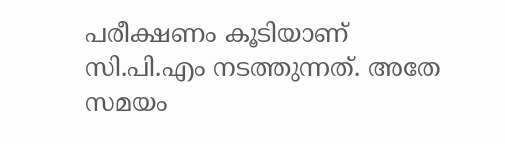പരീക്ഷണം കൂടിയാണ് സി.പി.എം നടത്തുന്നത്. അതേ സമയം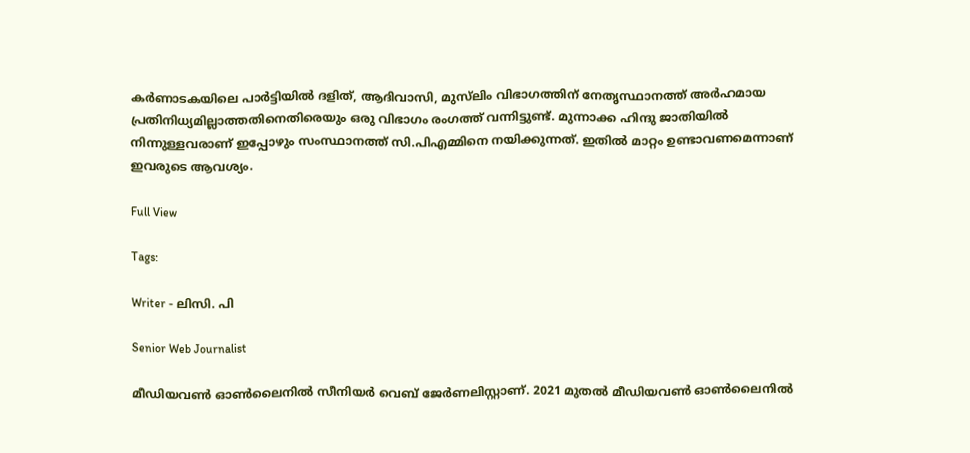കർണാടകയിലെ പാർട്ടിയിൽ ദളിത്, ആദിവാസി, മുസ്‍ലിം വിഭാഗത്തിന് നേതൃസ്ഥാനത്ത് അർഹമായ പ്രതിനിധ്യമില്ലാത്തതിനെതിരെയും ഒരു വിഭാഗം രംഗത്ത് വന്നിട്ടുണ്ട്. മുന്നാക്ക ഹിന്ദു ജാതിയിൽ നിന്നുള്ളവരാണ് ഇപ്പോഴും സംസ്ഥാനത്ത് സി.പിഎമ്മിനെ നയിക്കുന്നത്. ഇതിൽ മാറ്റം ഉണ്ടാവണമെന്നാണ് ഇവരുടെ ആവശ്യം.

Full View

Tags:

Writer - ലിസി. പി

Senior Web Journalist

മീഡിയവൺ ഓൺലൈനിൽ സീനിയർ വെബ് ജേർണലിസ്റ്റാണ്. 2021 മുതൽ മീഡിയവൺ ഓൺലൈനിൽ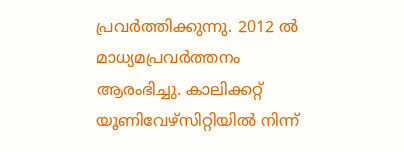പ്രവർത്തിക്കുന്നു. 2012 ല്‍ മാധ്യമപ്രവര്‍ത്തനം ആരംഭിച്ചു. കാലിക്കറ്റ് യൂണിവേഴ്‌സിറ്റിയിൽ നിന്ന്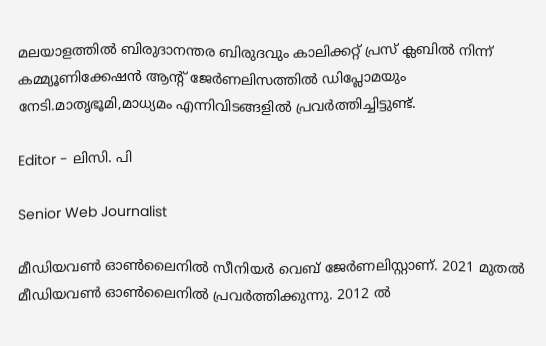മലയാളത്തിൽ ബിരുദാനന്തര ബിരുദവും കാലിക്കറ്റ് പ്രസ് ക്ലബിൽ നിന്ന് കമ്മ്യൂണിക്കേഷൻ ആന്റ് ജേർണലിസത്തിൽ ഡിപ്ലോമയും നേടി.മാതൃഭൂമി,മാധ്യമം എന്നിവിടങ്ങളിൽ പ്രവർത്തിച്ചിട്ടുണ്ട്.

Editor - ലിസി. പി

Senior Web Journalist

മീഡിയവൺ ഓൺലൈനിൽ സീനിയർ വെബ് ജേർണലിസ്റ്റാണ്. 2021 മുതൽ മീഡിയവൺ ഓൺലൈനിൽ പ്രവർത്തിക്കുന്നു. 2012 ല്‍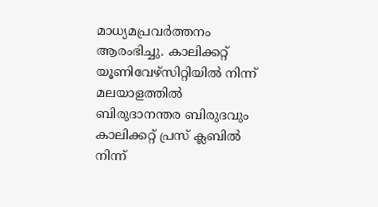മാധ്യമപ്രവര്‍ത്തനം ആരംഭിച്ചു. കാലിക്കറ്റ് യൂണിവേഴ്‌സിറ്റിയിൽ നിന്ന് മലയാളത്തിൽ ബിരുദാനന്തര ബിരുദവും കാലിക്കറ്റ് പ്രസ് ക്ലബിൽ നിന്ന്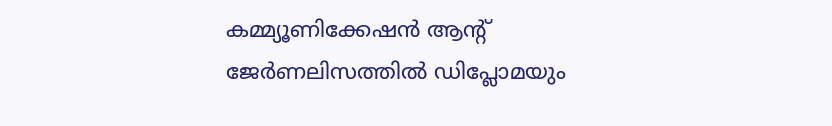കമ്മ്യൂണിക്കേഷൻ ആന്റ് ജേർണലിസത്തിൽ ഡിപ്ലോമയും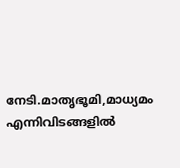നേടി.മാതൃഭൂമി,മാധ്യമം എന്നിവിടങ്ങളിൽ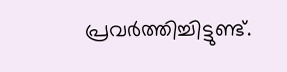പ്രവർത്തിച്ചിട്ടുണ്ട്.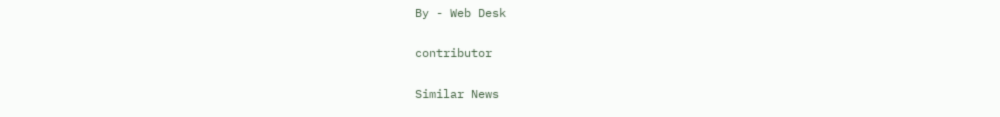By - Web Desk

contributor

Similar News